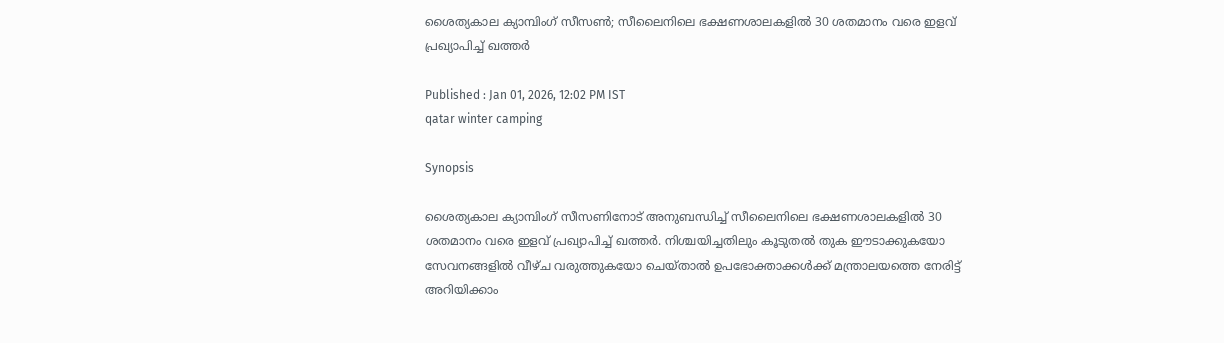ശൈത്യകാല ക്യാമ്പിംഗ് സീസൺ; സീലൈനിലെ ഭക്ഷണശാലകളിൽ 30 ശതമാനം വരെ ഇളവ് പ്രഖ്യാപിച്ച്‌ ഖത്തർ

Published : Jan 01, 2026, 12:02 PM IST
qatar winter camping

Synopsis

ശൈത്യകാല ക്യാമ്പിംഗ് സീസണിനോട് അനുബന്ധിച്ച് സീലൈനിലെ ഭക്ഷണശാലകളിൽ 30 ശതമാനം വരെ ഇളവ് പ്രഖ്യാപിച്ച്‌ ഖത്തർ. നിശ്ചയിച്ചതിലും കൂടുതൽ തുക ഈടാക്കുകയോ സേവനങ്ങളിൽ വീഴ്ച വരുത്തുകയോ ചെയ്താൽ ഉപഭോക്താക്കൾക്ക് മന്ത്രാലയത്തെ നേരിട്ട് അറിയിക്കാം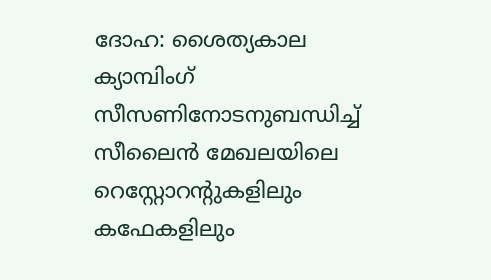ദോഹ: ശൈത്യകാല ക്യാമ്പിംഗ് സീസണിനോടനുബന്ധിച്ച് സീലൈൻ മേഖലയിലെ റെസ്റ്റോറന്റുകളിലും കഫേകളിലും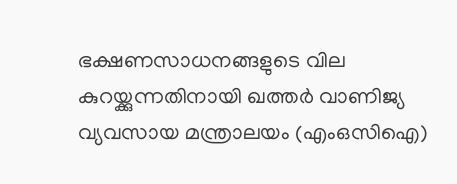ഭക്ഷണസാധനങ്ങളുടെ വില കുറയ്ക്കുന്നതിനായി ഖത്തർ വാണിജ്യ വ്യവസായ മന്ത്രാലയം (എംഒസിഐ)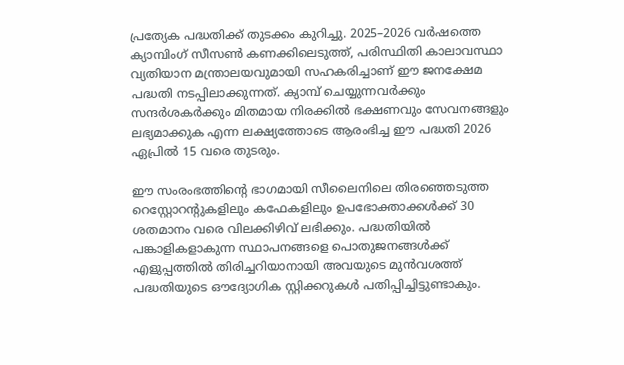പ്രത്യേക പദ്ധതിക്ക്‌ തുടക്കം കുറിച്ചു. 2025–2026 വർഷത്തെ ക്യാമ്പിംഗ് സീസൺ കണക്കിലെടുത്ത്, പരിസ്ഥിതി കാലാവസ്ഥാ വ്യതിയാന മന്ത്രാലയവുമായി സഹകരിച്ചാണ് ഈ ജനക്ഷേമ പദ്ധതി നടപ്പിലാക്കുന്നത്. ക്യാമ്പ് ചെയ്യുന്നവർക്കും സന്ദർശകർക്കും മിതമായ നിരക്കിൽ ഭക്ഷണവും സേവനങ്ങളും ലഭ്യമാക്കുക എന്ന ലക്ഷ്യത്തോടെ ആരംഭിച്ച ഈ പദ്ധതി 2026 ഏപ്രിൽ 15 വരെ തുടരും.

ഈ സംരംഭത്തിന്‍റെ ഭാഗമായി സീലൈനിലെ തിരഞ്ഞെടുത്ത റെസ്റ്റോറന്റുകളിലും കഫേകളിലും ഉപഭോക്താക്കൾക്ക് 30 ശതമാനം വരെ വിലക്കിഴിവ് ലഭിക്കും. പദ്ധതിയിൽ പങ്കാളികളാകുന്ന സ്ഥാപനങ്ങളെ പൊതുജനങ്ങൾക്ക് എളുപ്പത്തിൽ തിരിച്ചറിയാനായി അവയുടെ മുൻവശത്ത് പദ്ധതിയുടെ ഔദ്യോഗിക സ്റ്റിക്കറുകൾ പതിപ്പിച്ചിട്ടുണ്ടാകും.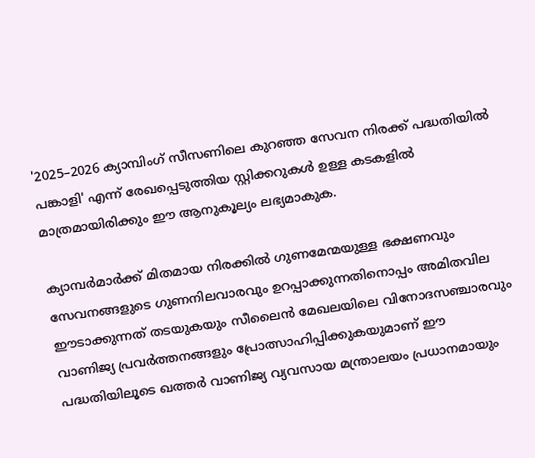'2025–2026 ക്യാമ്പിംഗ് സീസണിലെ കുറഞ്ഞ സേവന നിരക്ക് പദ്ധതിയിൽ പങ്കാളി' എന്ന് രേഖപ്പെടുത്തിയ സ്റ്റിക്കറുകൾ ഉള്ള കടകളിൽ മാത്രമായിരിക്കും ഈ ആനുകൂല്യം ലഭ്യമാകുക.

ക്യാമ്പർമാർക്ക് മിതമായ നിരക്കിൽ ഗുണമേന്മയുള്ള ഭക്ഷണവും സേവനങ്ങളുടെ ഗുണനിലവാരവും ഉറപ്പാക്കുന്നതിനൊപ്പം അമിതവില ഈടാക്കുന്നത് തടയുകയും സീലൈൻ മേഖലയിലെ വിനോദസഞ്ചാരവും വാണിജ്യ പ്രവർത്തനങ്ങളും പ്രോത്സാഹിപ്പിക്കുകയുമാണ് ഈ പദ്ധതിയിലൂടെ ഖത്തർ വാണിജ്യ വ്യവസായ മന്ത്രാലയം പ്രധാനമായും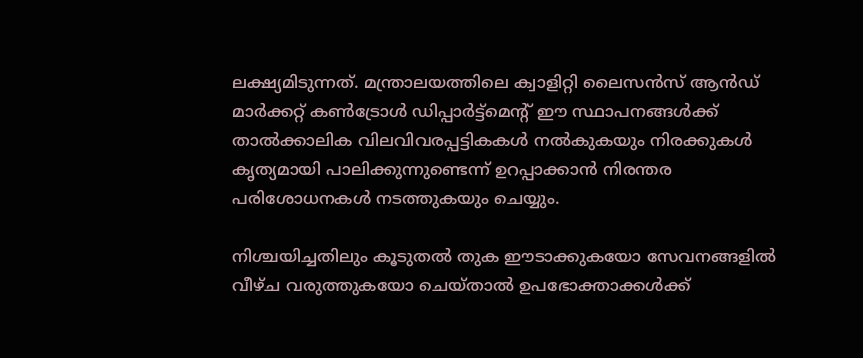ലക്ഷ്യമിടുന്നത്. മന്ത്രാലയത്തിലെ ക്വാളിറ്റി ലൈസൻസ് ആൻഡ് മാർക്കറ്റ് കൺട്രോൾ ഡിപ്പാർട്ട്‌മെന്റ് ഈ സ്ഥാപനങ്ങൾക്ക് താൽക്കാലിക വിലവിവരപ്പട്ടികകൾ നൽകുകയും നിരക്കുകൾ കൃത്യമായി പാലിക്കുന്നുണ്ടെന്ന് ഉറപ്പാക്കാൻ നിരന്തര പരിശോധനകൾ നടത്തുകയും ചെയ്യും.

നിശ്ചയിച്ചതിലും കൂടുതൽ തുക ഈടാക്കുകയോ സേവനങ്ങളിൽ വീഴ്ച വരുത്തുകയോ ചെയ്താൽ ഉപഭോക്താക്കൾക്ക്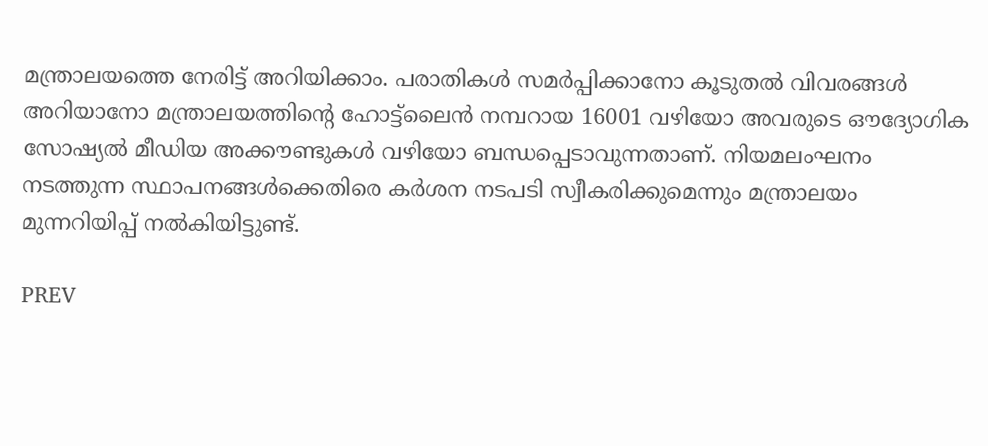മന്ത്രാലയത്തെ നേരിട്ട് അറിയിക്കാം. പരാതികൾ സമർപ്പിക്കാനോ കൂടുതൽ വിവരങ്ങൾ അറിയാനോ മന്ത്രാലയത്തിന്റെ ഹോട്ട്‌ലൈൻ നമ്പറായ 16001 വഴിയോ അവരുടെ ഔദ്യോഗിക സോഷ്യൽ മീഡിയ അക്കൗണ്ടുകൾ വഴിയോ ബന്ധപ്പെടാവുന്നതാണ്. നിയമലംഘനം നടത്തുന്ന സ്ഥാപനങ്ങൾക്കെതിരെ കർശന നടപടി സ്വീകരിക്കുമെന്നും മന്ത്രാലയം മുന്നറിയിപ്പ് നൽകിയിട്ടുണ്ട്.

PREV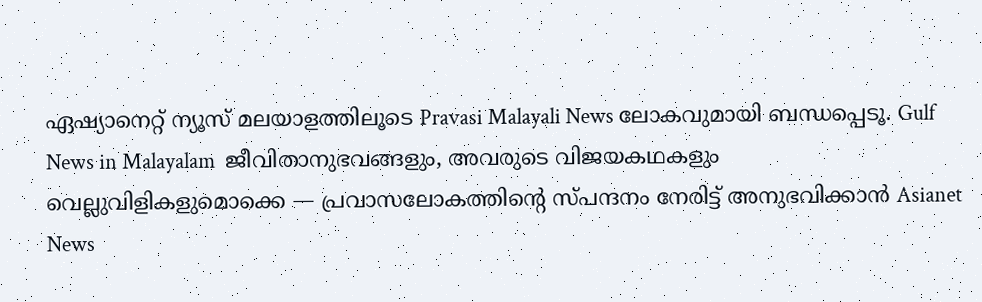ഏഷ്യാനെറ്റ് ന്യൂസ് മലയാളത്തിലൂടെ Pravasi Malayali News ലോകവുമായി ബന്ധപ്പെടൂ. Gulf News in Malayalam  ജീവിതാനുഭവങ്ങളും, അവരുടെ വിജയകഥകളും വെല്ലുവിളികളുമൊക്കെ — പ്രവാസലോകത്തിന്റെ സ്പന്ദനം നേരിട്ട് അനുഭവിക്കാൻ Asianet News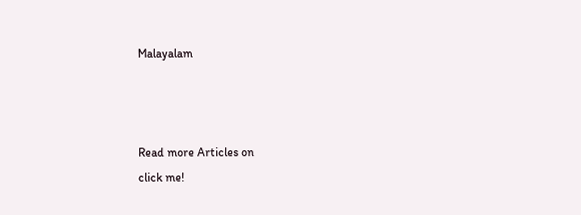Malayalam



Read more Articles on
click me!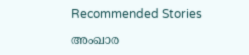Recommended Stories

അംഖാര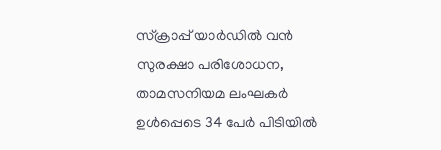സ്‌ക്രാപ്പ് യാർഡിൽ വൻ സുരക്ഷാ പരിശോധന, താമസനിയമ ലംഘകർ ഉൾപ്പെടെ 34 പേർ പിടിയിൽ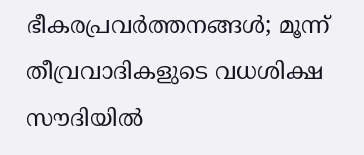ഭീകരപ്രവർത്തനങ്ങൾ; മൂന്ന് തീവ്രവാദികളുടെ വധശിക്ഷ സൗദിയിൽ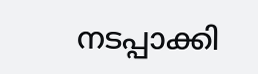നടപ്പാക്കി